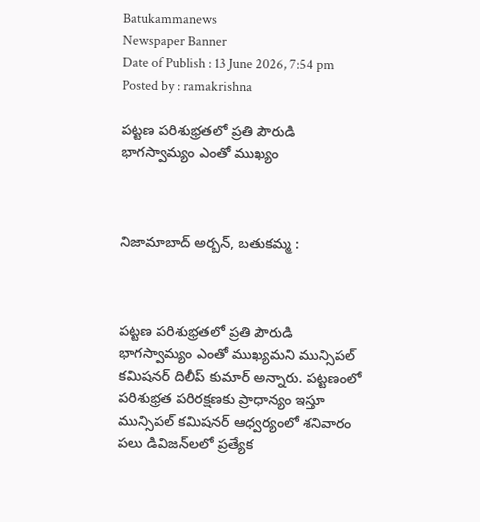Batukammanews
Newspaper Banner
Date of Publish : 13 June 2026, 7:54 pm Posted by : ramakrishna

పట్టణ పరిశుభ్రతలో ప్రతి పౌరుడి భాగస్వామ్యం ఎంతో ముఖ్యం



నిజామాబాద్ అర్బన్, బతుకమ్మ :



పట్టణ పరిశుభ్రతలో ప్రతి పౌరుడి భాగస్వామ్యం ఎంతో ముఖ్యమని మున్సిపల్ కమిషనర్ దిలీప్ కుమార్ అన్నారు. పట్టణంలో పరిశుభ్రత పరిరక్షణకు ప్రాధాన్యం ఇస్తూ మున్సిపల్ కమిషనర్ ఆధ్వర్యంలో శనివారం పలు డివిజన్‌లలో ప్రత్యేక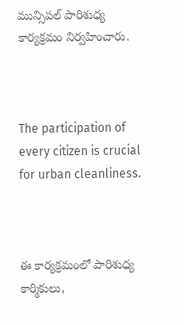మున్సిపల్ పారిశుధ్య కార్యక్రమం నిర్వహించారు.



The participation of every citizen is crucial for urban cleanliness.



ఈ కార్యక్రమంలో పారిశుధ్య కార్మికులు,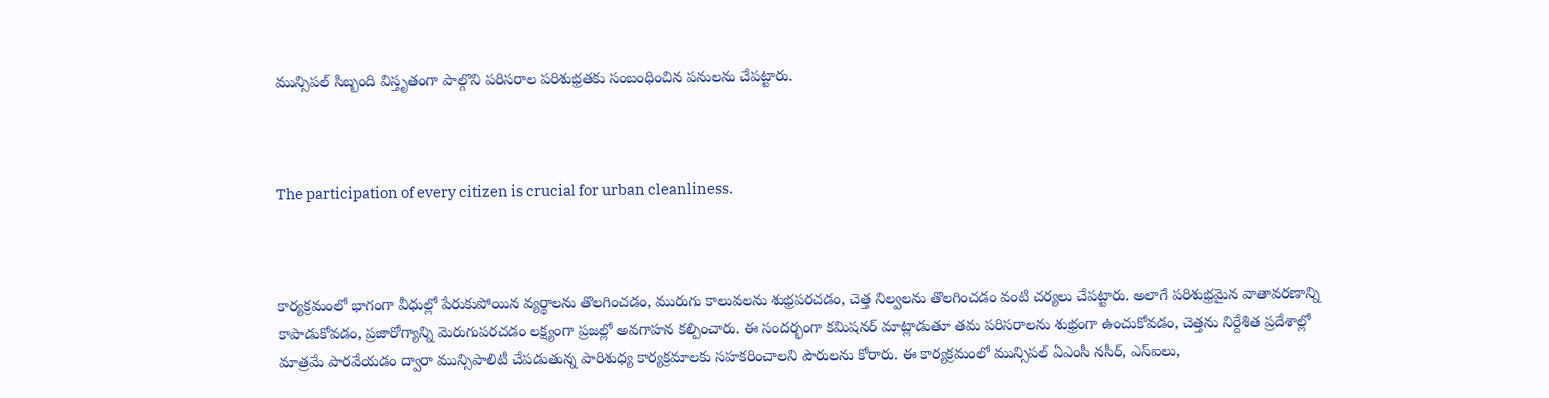మున్సిపల్ సిబ్బంది విస్తృతంగా పాల్గొని పరిసరాల పరిశుభ్రతకు సంబంధించిన పనులను చేపట్టారు.



The participation of every citizen is crucial for urban cleanliness.



కార్యక్రమంలో భాగంగా వీధుల్లో పేరుకుపోయిన వ్యర్థాలను తొలగించడం, మురుగు కాలువలను శుభ్రపరచడం, చెత్త నిల్వలను తొలగించడం వంటి చర్యలు చేపట్టారు. అలాగే పరిశుభ్రమైన వాతావరణాన్ని కాపాడుకోవడం, ప్రజారోగ్యాన్ని మెరుగుపరచడం లక్ష్యంగా ప్రజల్లో అవగాహన కల్పించారు. ఈ సందర్భంగా కమిషనర్ మాట్లాడుతూ తమ పరిసరాలను శుభ్రంగా ఉంచుకోవడం, చెత్తను నిర్దేశిత ప్రదేశాల్లో మాత్రమే పారవేయడం ద్వారా మున్సిపాలిటీ చేపడుతున్న పారిశుధ్య కార్యక్రమాలకు సహకరించాలని పౌరులను కోరారు. ఈ కార్యక్రమంలో మున్సిపల్ ఏఎంసీ నసీర్, ఎస్‌ఐలు,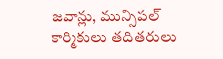జవాన్లు, మున్సిపల్ కార్మికులు తదితరులు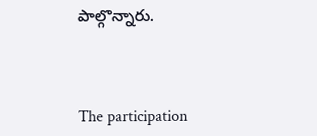పాల్గొన్నారు.



The participation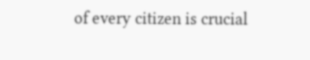of every citizen is crucial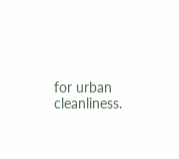for urban cleanliness.